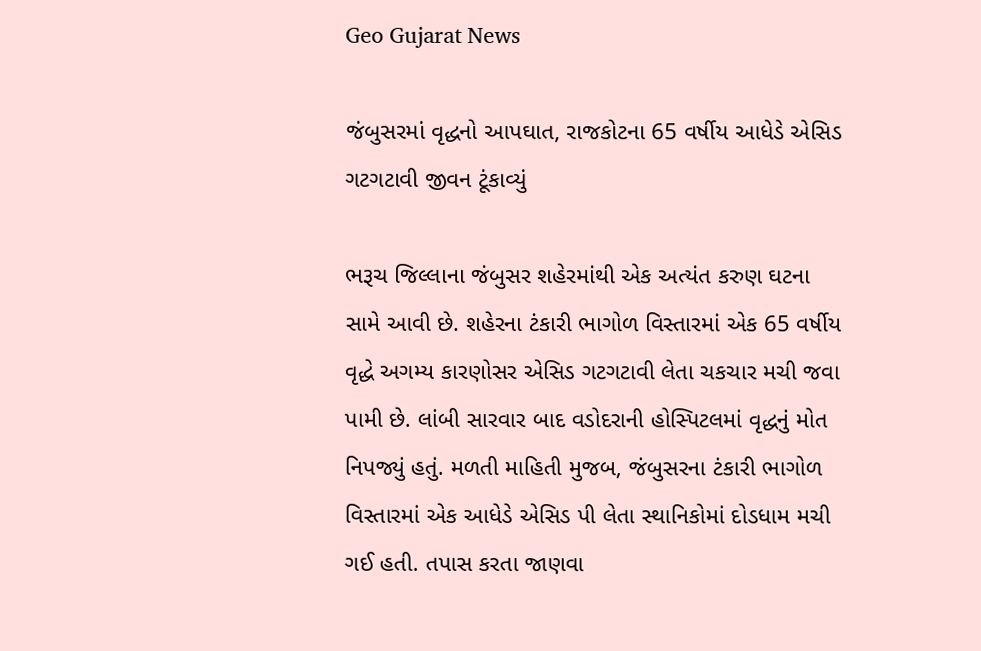Geo Gujarat News

જંબુસરમાં વૃદ્ધનો આપઘાત, રાજકોટના 65 વર્ષીય આધેડે એસિડ ગટગટાવી જીવન ટૂંકાવ્યું

ભરૂચ જિલ્લાના જંબુસર શહેરમાંથી એક અત્યંત કરુણ ઘટના સામે આવી છે. શહેરના ટંકારી ભાગોળ વિસ્તારમાં એક 65 વર્ષીય વૃદ્ધે અગમ્ય કારણોસર એસિડ ગટગટાવી લેતા ચકચાર મચી જવા પામી છે. લાંબી સારવાર બાદ વડોદરાની હોસ્પિટલમાં વૃદ્ધનું મોત નિપજ્યું હતું. મળતી માહિતી મુજબ, જંબુસરના ટંકારી ભાગોળ વિસ્તારમાં એક આધેડે એસિડ પી લેતા સ્થાનિકોમાં દોડધામ મચી ગઈ હતી. તપાસ કરતા જાણવા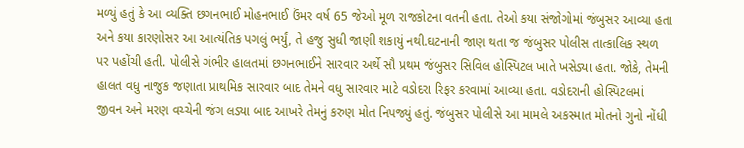મળ્યું હતું કે આ વ્યક્તિ છગનભાઈ મોહનભાઈ ઉંમર વર્ષ 65 જેઓ મૂળ રાજકોટના વતની હતા. તેઓ કયા સંજોગોમાં જંબુસર આવ્યા હતા અને કયા કારણોસર આ આત્યંતિક પગલું ભર્યું, તે હજુ સુધી જાણી શકાયું નથી.ઘટનાની જાણ થતા જ જંબુસર પોલીસ તાત્કાલિક સ્થળ પર પહોંચી હતી. પોલીસે ગંભીર હાલતમાં છગનભાઈને સારવાર અર્થે સૌ પ્રથમ જંબુસર સિવિલ હોસ્પિટલ ખાતે ખસેડ્યા હતા. જોકે, તેમની હાલત વધુ નાજુક જણાતા પ્રાથમિક સારવાર બાદ તેમને વધુ સારવાર માટે વડોદરા રિફર કરવામાં આવ્યા હતા. વડોદરાની હોસ્પિટલમાં જીવન અને મરણ વચ્ચેની જંગ લડ્યા બાદ આખરે તેમનું કરુણ મોત નિપજ્યું હતું. જંબુસર પોલીસે આ મામલે અકસ્માત મોતનો ગુનો નોંધી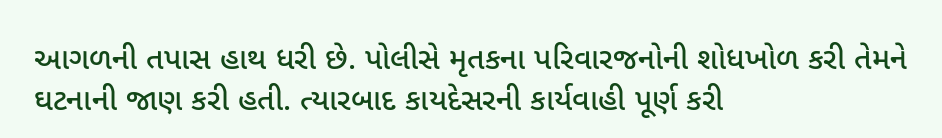આગળની તપાસ હાથ ધરી છે. પોલીસે મૃતકના પરિવારજનોની શોધખોળ કરી તેમને ઘટનાની જાણ કરી હતી. ત્યારબાદ કાયદેસરની કાર્યવાહી પૂર્ણ કરી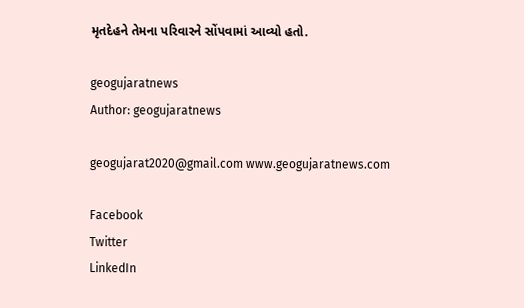મૃતદેહને તેમના પરિવારને સોંપવામાં આવ્યો હતો.

geogujaratnews
Author: geogujaratnews

geogujarat2020@gmail.com www.geogujaratnews.com

Facebook
Twitter
LinkedIn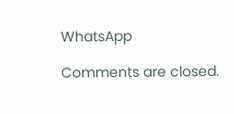WhatsApp

Comments are closed.